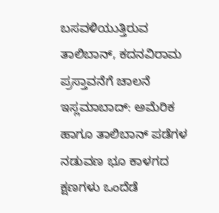ಬಸವಳಿಯುತ್ತಿರುವ ತಾಲಿಬಾನ್, ಕದನವಿರಾಮ ಪ್ರಸ್ತಾವನೆಗೆ ಚಾಲನೆ
ಇಸ್ಲಮಾಬಾದ್: ಅಮೆರಿಕ ಹಾಗೂ ತಾಲಿಬಾನ್ ಪಡೆಗಳ ನಡುವಣ ಭೂ ಕಾಳಗದ ಕ್ಷಣಗಳು ಒಂದೆಡೆ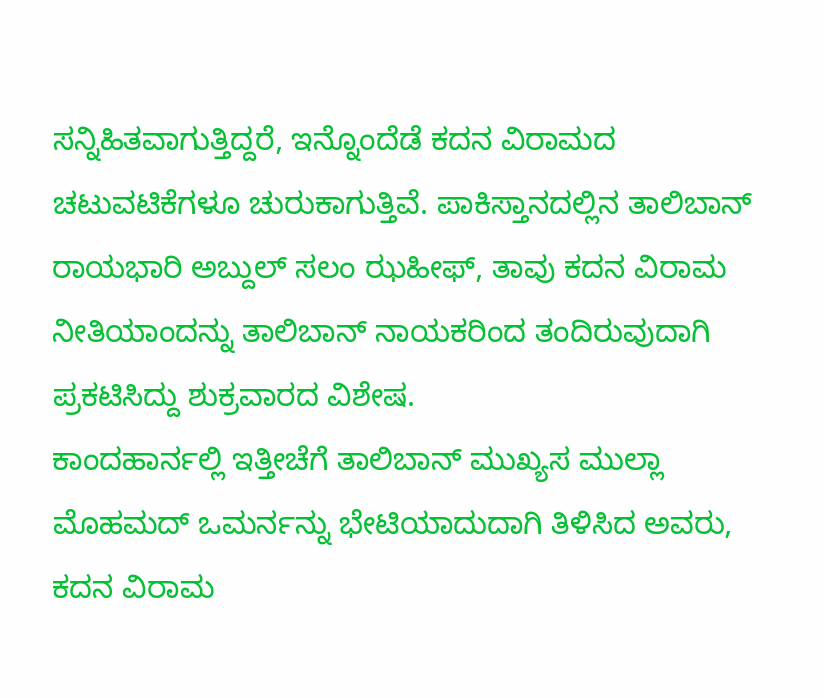ಸನ್ನಿಹಿತವಾಗುತ್ತಿದ್ದರೆ, ಇನ್ನೊಂದೆಡೆ ಕದನ ವಿರಾಮದ ಚಟುವಟಿಕೆಗಳೂ ಚುರುಕಾಗುತ್ತಿವೆ. ಪಾಕಿಸ್ತಾನದಲ್ಲಿನ ತಾಲಿಬಾನ್ ರಾಯಭಾರಿ ಅಬ್ದುಲ್ ಸಲಂ ಝಹೀಫ್, ತಾವು ಕದನ ವಿರಾಮ ನೀತಿಯಾಂದನ್ನು ತಾಲಿಬಾನ್ ನಾಯಕರಿಂದ ತಂದಿರುವುದಾಗಿ ಪ್ರಕಟಿಸಿದ್ದು ಶುಕ್ರವಾರದ ವಿಶೇಷ.
ಕಾಂದಹಾರ್ನಲ್ಲಿ ಇತ್ತೀಚೆಗೆ ತಾಲಿಬಾನ್ ಮುಖ್ಯಸ ಮುಲ್ಲಾ ಮೊಹಮದ್ ಒಮರ್ನನ್ನು ಭೇಟಿಯಾದುದಾಗಿ ತಿಳಿಸಿದ ಅವರು, ಕದನ ವಿರಾಮ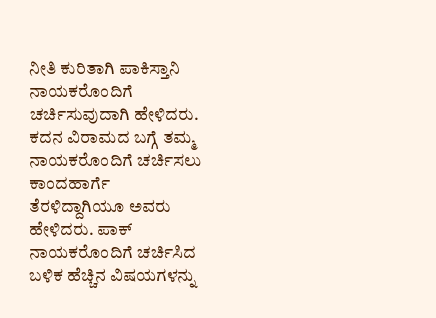ನೀತಿ ಕುರಿತಾಗಿ ಪಾಕಿಸ್ತಾನಿ ನಾಯಕರೊಂದಿಗೆ ಚರ್ಚಿಸುವುದಾಗಿ ಹೇಳಿದರು. ಕದನ ವಿರಾಮದ ಬಗ್ಗೆ ತಮ್ಮ ನಾಯಕರೊಂದಿಗೆ ಚರ್ಚಿಸಲು ಕಾಂದಹಾರ್ಗೆ ತೆರಳಿದ್ದಾಗಿಯೂ ಅವರು ಹೇಳಿದರು. ಪಾಕ್ ನಾಯಕರೊಂದಿಗೆ ಚರ್ಚಿಸಿದ ಬಳಿಕ ಹೆಚ್ಚಿನ ವಿಷಯಗಳನ್ನು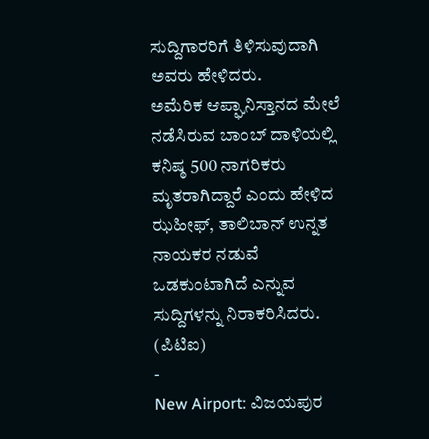ಸುದ್ದಿಗಾರರಿಗೆ ತಿಳಿಸುವುದಾಗಿ ಅವರು ಹೇಳಿದರು.
ಅಮೆರಿಕ ಆಪ್ಘಾನಿಸ್ತಾನದ ಮೇಲೆ ನಡೆಸಿರುವ ಬಾಂಬ್ ದಾಳಿಯಲ್ಲಿ ಕನಿಷ್ಠ 500 ನಾಗರಿಕರು ಮೃತರಾಗಿದ್ದಾರೆ ಎಂದು ಹೇಳಿದ ಝಹೀಫ್, ತಾಲಿಬಾನ್ ಉನ್ನತ ನಾಯಕರ ನಡುವೆ ಒಡಕುಂಟಾಗಿದೆ ಎನ್ನುವ ಸುದ್ದಿಗಳನ್ನು ನಿರಾಕರಿಸಿದರು.
(ಪಿಟಿಐ)
-
New Airport: ವಿಜಯಪುರ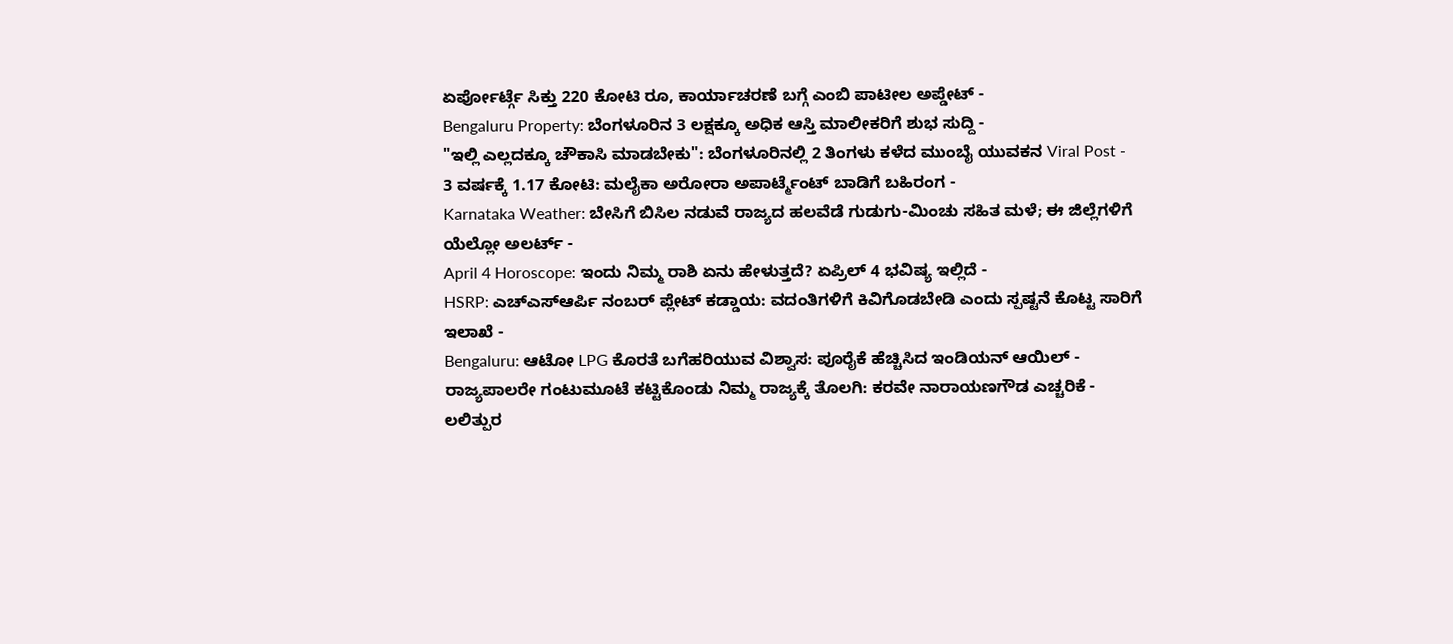ಏರ್ಪೋರ್ಟ್ಗೆ ಸಿಕ್ತು 220 ಕೋಟಿ ರೂ, ಕಾರ್ಯಾಚರಣೆ ಬಗ್ಗೆ ಎಂಬಿ ಪಾಟೀಲ ಅಪ್ಡೇಟ್ -
Bengaluru Property: ಬೆಂಗಳೂರಿನ 3 ಲಕ್ಷಕ್ಕೂ ಅಧಿಕ ಆಸ್ತಿ ಮಾಲೀಕರಿಗೆ ಶುಭ ಸುದ್ದಿ -
"ಇಲ್ಲಿ ಎಲ್ಲದಕ್ಕೂ ಚೌಕಾಸಿ ಮಾಡಬೇಕು": ಬೆಂಗಳೂರಿನಲ್ಲಿ 2 ತಿಂಗಳು ಕಳೆದ ಮುಂಬೈ ಯುವಕನ Viral Post -
3 ವರ್ಷಕ್ಕೆ 1.17 ಕೋಟಿ: ಮಲೈಕಾ ಅರೋರಾ ಅಪಾರ್ಟ್ಮೆಂಟ್ ಬಾಡಿಗೆ ಬಹಿರಂಗ -
Karnataka Weather: ಬೇಸಿಗೆ ಬಿಸಿಲ ನಡುವೆ ರಾಜ್ಯದ ಹಲವೆಡೆ ಗುಡುಗು-ಮಿಂಚು ಸಹಿತ ಮಳೆ; ಈ ಜಿಲ್ಲೆಗಳಿಗೆ ಯೆಲ್ಲೋ ಅಲರ್ಟ್ -
April 4 Horoscope: ಇಂದು ನಿಮ್ಮ ರಾಶಿ ಏನು ಹೇಳುತ್ತದೆ? ಏಪ್ರಿಲ್ 4 ಭವಿಷ್ಯ ಇಲ್ಲಿದೆ -
HSRP: ಎಚ್ಎಸ್ಆರ್ಪಿ ನಂಬರ್ ಪ್ಲೇಟ್ ಕಡ್ಡಾಯ: ವದಂತಿಗಳಿಗೆ ಕಿವಿಗೊಡಬೇಡಿ ಎಂದು ಸ್ಪಷ್ಟನೆ ಕೊಟ್ಟ ಸಾರಿಗೆ ಇಲಾಖೆ -
Bengaluru: ಆಟೋ LPG ಕೊರತೆ ಬಗೆಹರಿಯುವ ವಿಶ್ವಾಸ: ಪೂರೈಕೆ ಹೆಚ್ಚಿಸಿದ ಇಂಡಿಯನ್ ಆಯಿಲ್ -
ರಾಜ್ಯಪಾಲರೇ ಗಂಟುಮೂಟೆ ಕಟ್ಟಿಕೊಂಡು ನಿಮ್ಮ ರಾಜ್ಯಕ್ಕೆ ತೊಲಗಿ: ಕರವೇ ನಾರಾಯಣಗೌಡ ಎಚ್ಚರಿಕೆ -
ಲಲಿತ್ಪುರ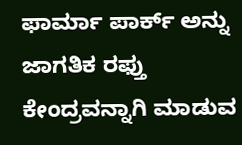ಫಾರ್ಮಾ ಪಾರ್ಕ್ ಅನ್ನು ಜಾಗತಿಕ ರಫ್ತು ಕೇಂದ್ರವನ್ನಾಗಿ ಮಾಡುವ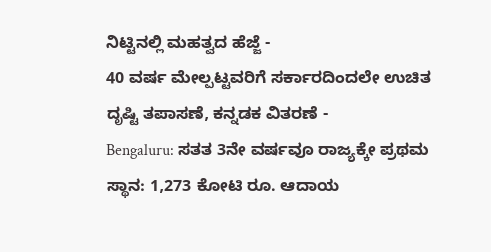ನಿಟ್ಟಿನಲ್ಲಿ ಮಹತ್ವದ ಹೆಜ್ಜೆ -
40 ವರ್ಷ ಮೇಲ್ಪಟ್ಟವರಿಗೆ ಸರ್ಕಾರದಿಂದಲೇ ಉಚಿತ ದೃಷ್ಟಿ ತಪಾಸಣೆ, ಕನ್ನಡಕ ವಿತರಣೆ -
Bengaluru: ಸತತ 3ನೇ ವರ್ಷವೂ ರಾಜ್ಯಕ್ಕೇ ಪ್ರಥಮ ಸ್ಥಾನ: 1,273 ಕೋಟಿ ರೂ. ಆದಾಯ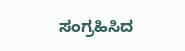ಸಂಗ್ರಹಿಸಿದ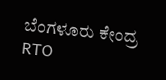ಬೆಂಗಳೂರು ಕೇಂದ್ರ RTO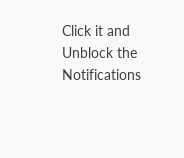Click it and Unblock the Notifications